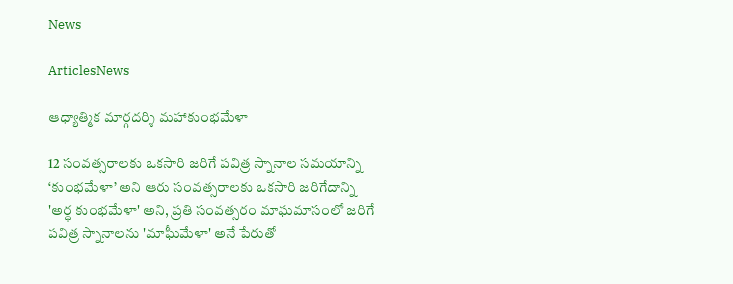News

ArticlesNews

ఆధ్యాత్మిక మార్గదర్శి మహాకుంభమేళా

12 సంవత్సరాలకు ఒకసారి జరిగే పవిత్ర స్నానాల సమయాన్ని ‘కుంభమేళా’ అని ఆరు సంవత్సరాలకు ఒకసారి జరిగేదాన్ని 'అర్ధ కుంభమేళా' అని, ప్రతి సంవత్సరం మాఘమాసంలో జరిగే పవిత్ర స్నానాలను 'మాఘీమేళా' అనే పేరుతో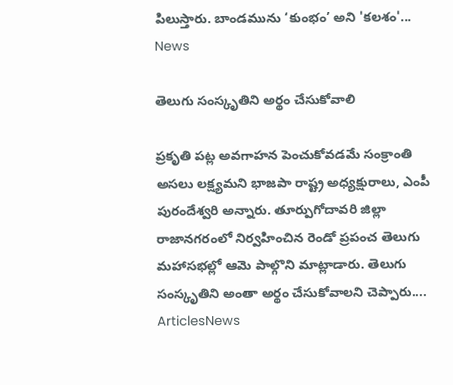పిలుస్తారు. బాండమును ‘కుంభం’ అని 'కలశం'...
News

తెలుగు సంస్కృతిని అర్థం చేసుకోవాలి

ప్రకృతి పట్ల అవగాహన పెంచుకోవడమే సంక్రాంతి అసలు లక్ష్యమని భాజపా రాష్ట్ర అధ్యక్షురాలు, ఎంపీ పురందేశ్వరి అన్నారు. తూర్పుగోదావరి జిల్లా రాజానగరంలో నిర్వహించిన రెండో ప్రపంచ తెలుగు మహాసభల్లో ఆమె పాల్గొని మాట్లాడారు. తెలుగు సంస్కృతిని అంతా అర్థం చేసుకోవాలని చెప్పారు....
ArticlesNews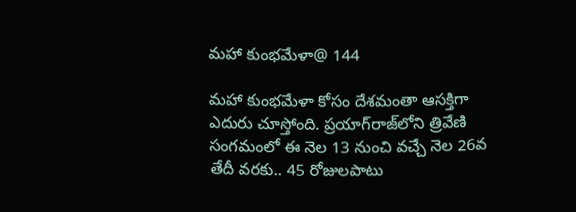మహా కుంభమేళా@ 144

మహా కుంభమేళా కోసం దేశమంతా ఆసక్తిగా ఎదురు చూస్తోంది. ప్రయాగ్‌రాజ్‌లోని త్రివేణి సంగమంలో ఈ నెల 13 నుంచి వచ్చే నెల 26వ తేదీ వరకు.. 45 రోజులపాటు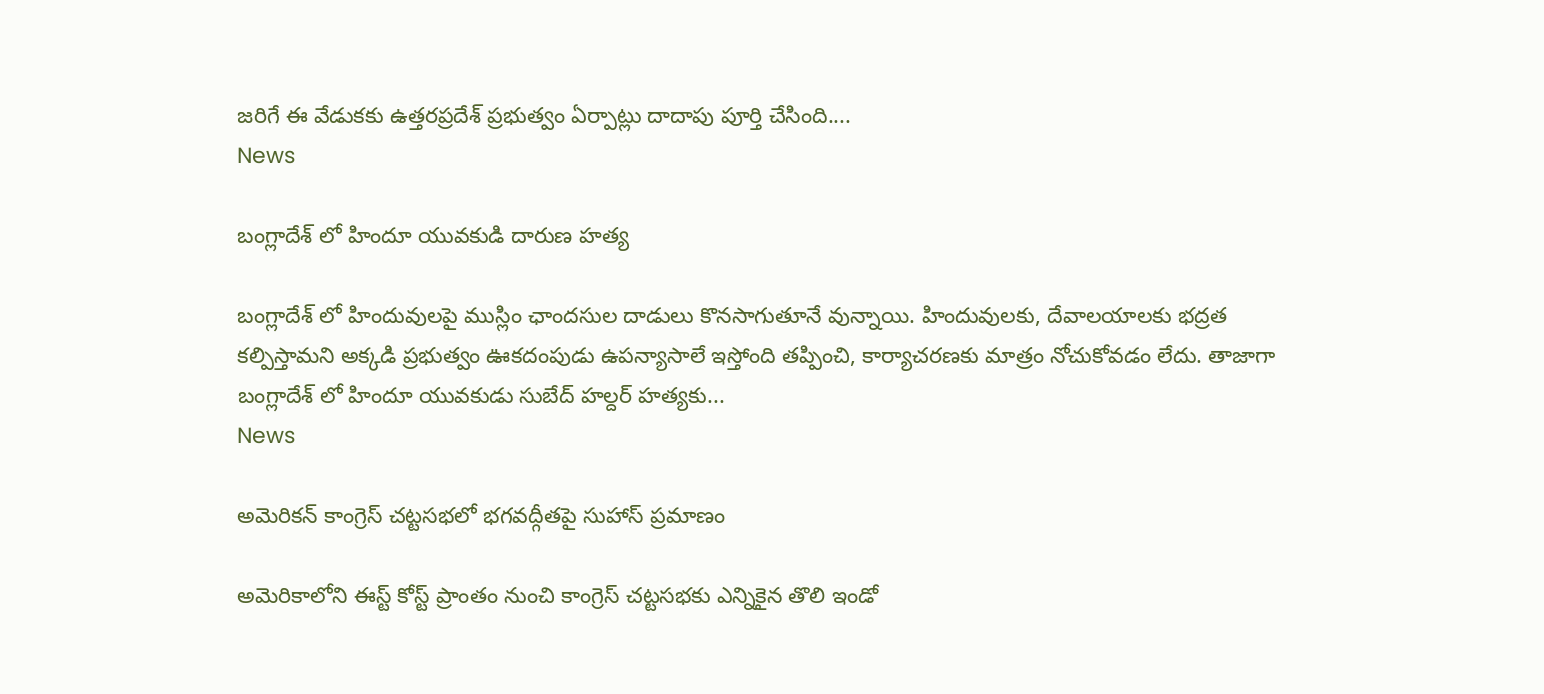జరిగే ఈ వేడుకకు ఉత్తరప్రదేశ్‌ ప్రభుత్వం ఏర్పాట్లు దాదాపు పూర్తి చేసింది....
News

బంగ్లాదేశ్ లో హిందూ యువకుడి దారుణ హత్య

బంగ్లాదేశ్ లో హిందువులపై ముస్లిం ఛాందసుల దాడులు కొనసాగుతూనే వున్నాయి. హిందువులకు, దేవాలయాలకు భద్రత కల్పిస్తామని అక్కడి ప్రభుత్వం ఊకదంపుడు ఉపన్యాసాలే ఇస్తోంది తప్పించి, కార్యాచరణకు మాత్రం నోచుకోవడం లేదు. తాజాగా బంగ్లాదేశ్ లో హిందూ యువకుడు సుబేద్ హల్దర్ హత్యకు...
News

అమెరికన్ కాంగ్రెస్ చట్టసభలో భగవద్గీతపై సుహాస్ ప్రమాణం

అమెరికాలోని ఈస్ట్ కోస్ట్ ప్రాంతం నుంచి కాంగ్రెస్ చట్టసభకు ఎన్నికైన తొలి ఇండో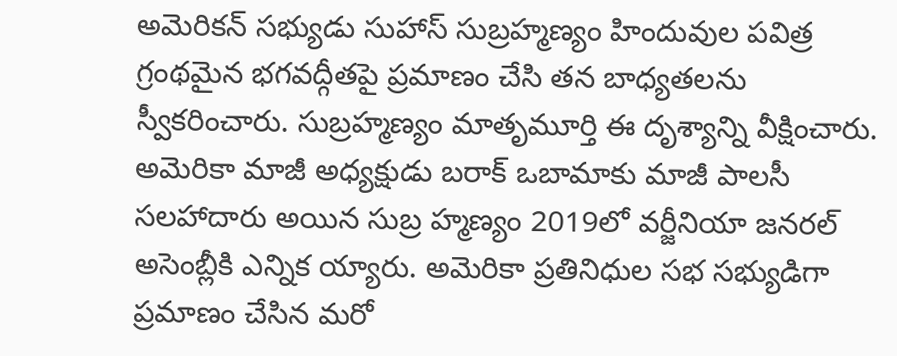అమెరికన్ సభ్యుడు సుహాస్ సుబ్రహ్మణ్యం హిందువుల పవిత్ర గ్రంథమైన భగవద్గీతపై ప్రమాణం చేసి తన బాధ్యతలను స్వీకరించారు. సుబ్రహ్మణ్యం మాతృమూర్తి ఈ దృశ్యాన్ని వీక్షించారు. అమెరికా మాజీ అధ్యక్షుడు బరాక్ ఒబామాకు మాజీ పాలసీ సలహాదారు అయిన సుబ్ర హ్మణ్యం 2019లో వర్జీనియా జనరల్ అసెంబ్లీకి ఎన్నిక య్యారు. అమెరికా ప్రతినిధుల సభ సభ్యుడిగా ప్రమాణం చేసిన మరో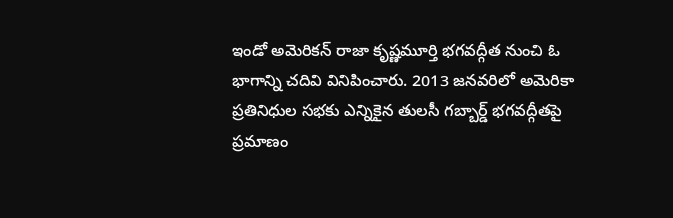ఇండో అమెరికన్ రాజా కృష్ణమూర్తి భగవద్గీత నుంచి ఓ భాగాన్ని చదివి వినిపించారు. 2013 జనవరిలో అమెరికా ప్రతినిధుల సభకు ఎన్నికైన తులసీ గబ్బార్డ్ భగవద్గీతపై ప్రమాణం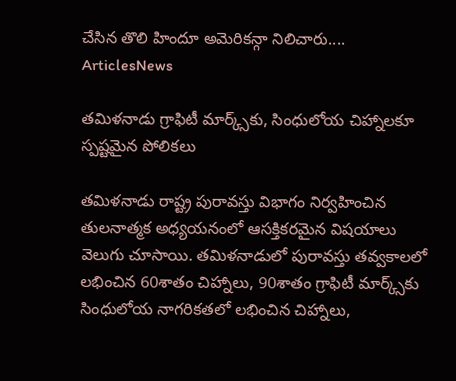చేసిన తొలి హిందూ అమెరికన్గా నిలిచారు....
ArticlesNews

తమిళనాడు గ్రాఫిటీ మార్క్స్‌కు, సింధులోయ చిహ్నాలకూ స్పష్టమైన పోలికలు

తమిళనాడు రాష్ట్ర పురావస్తు విభాగం నిర్వహించిన తులనాత్మక అధ్యయనంలో ఆసక్తికరమైన విషయాలు వెలుగు చూసాయి. తమిళనాడులో పురావస్తు తవ్వకాలలో లభించిన 60శాతం చిహ్నాలు, 90శాతం గ్రాఫిటీ మార్క్స్‌కు సింధులోయ నాగరికతలో లభించిన చిహ్నాలు,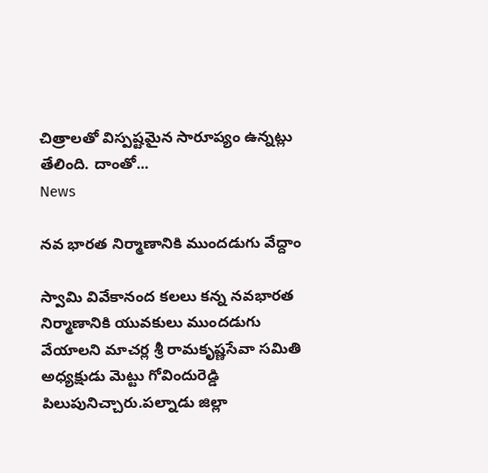చిత్రాలతో విస్పష్టమైన సారూప్యం ఉన్నట్లు తేలింది. దాంతో...
News

నవ భారత నిర్మాణానికి ముందడుగు వేద్దాం

స్వామి వివేకానంద కలలు కన్న నవభారత నిర్మాణానికి యువకులు ముందడుగు వేయాలని మాచర్ల శ్రీ రామకృష్ణసేవా సమితి అధ్యక్షుడు మెట్టు గోవిందురెడ్డి పిలుపునిచ్చారు.పల్నాడు జిల్లా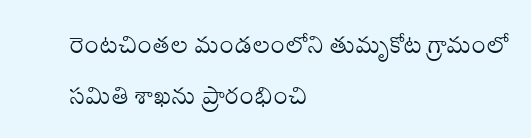రెంటచింతల మండలంలోని తుమృకోట గ్రామంలో సమితి శాఖను ప్రారంభించి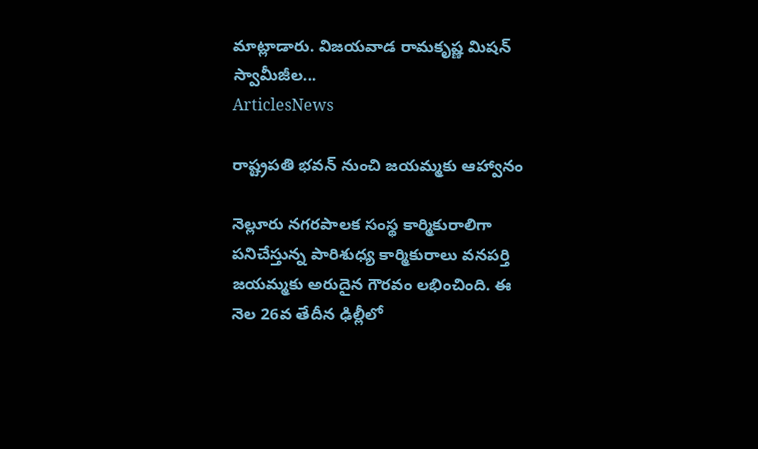మాట్లాడారు. విజయవాడ రామకృష్ణ మిషన్‌ స్వామీజీల...
ArticlesNews

రాష్ట్రపతి భవన్‌ నుంచి జయమ్మకు ఆహ్వానం

నెల్లూరు నగరపాలక సంస్థ కార్మికురాలిగా పనిచేస్తున్న పారిశుధ్య కార్మికురాలు వనపర్తి జయమ్మకు అరుదైన గౌరవం లభించింది. ఈ నెల 26వ తేదీన ఢిల్లీలో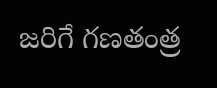జరిగే గణతంత్ర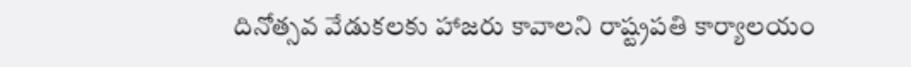దినోత్సవ వేడుకలకు హాజరు కావాలని రాష్ట్రపతి కార్యాలయం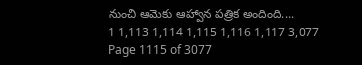నుంచి ఆమెకు ఆహ్వాన పత్రిక అందింది....
1 1,113 1,114 1,115 1,116 1,117 3,077
Page 1115 of 3077